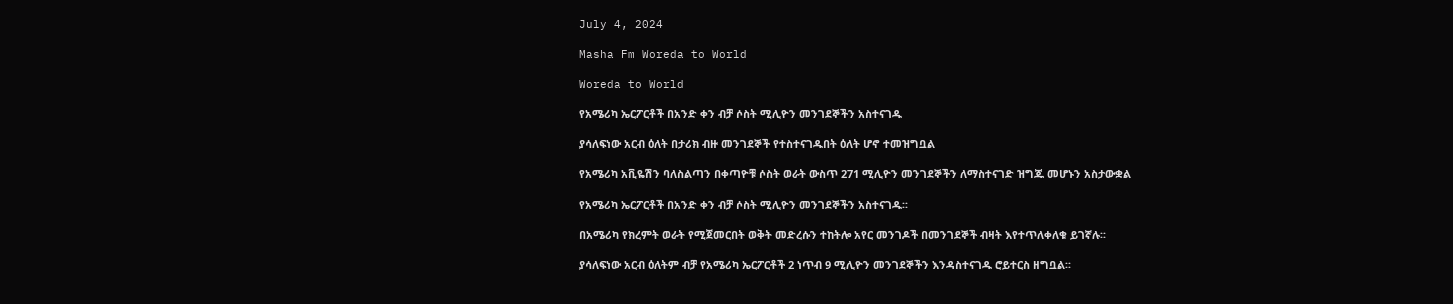July 4, 2024

Masha Fm Woreda to World

Woreda to World

የአሜሪካ ኤርፖርቶች በአንድ ቀን ብቻ ሶስት ሚሊዮን መንገደኞችን አስተናገዱ

ያሳለፍነው አርብ ዕለት በታሪክ ብዙ መንገደኞች የተስተናገዱበት ዕለት ሆኖ ተመዝግቧል

የአሜሪካ አቪዬሽን ባለስልጣን በቀጣዮቹ ሶስት ወራት ውስጥ 271 ሚሊዮን መንገደኞችን ለማስተናገድ ዝግጁ መሆኑን አስታውቋል

የአሜሪካ ኤርፖርቶች በአንድ ቀን ብቻ ሶስት ሚሊዮን መንገደኞችን አስተናገዱ፡፡

በአሜሪካ የክረምት ወራት የሚጀመርበት ወቅት መድረሱን ተከትሎ አየር መንገዶች በመንገደኞች ብዛት እየተጥለቀለቁ ይገኛሉ፡፡

ያሳለፍነው አርብ ዕለትም ብቻ የአሜሪካ ኤርፖርቶች 2 ነጥብ 9 ሚሊዮን መንገደኞችን እንዳስተናገዱ ሮይተርስ ዘግቧል፡፡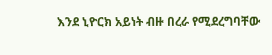እንደ ኒዮርክ አይነት ብዙ በረራ የሚደረግባቸው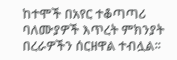ከተሞች በአየር ተቆጣጣሪ ባለሙያዎች እጥረት ምክንያት በረራዎችን ሰርዘዋል ተብሏል፡፡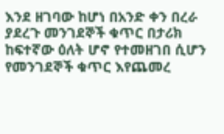እንደ ዘገባው ከሆነ በአንድ ቀን በረራ ያደረጉ መንገደኞች ቁጥር በታሪክ ከፍተኛው ዕለት ሆኖ የተመዘገበ ሲሆን የመንገደኞች ቁጥር እየጨመረ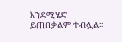እንደሚሄድ ይጠበቃልም ተብሏል፡፡